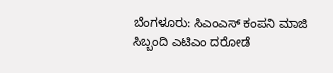ಬೆಂಗಳೂರು: ಸಿಎಂಎಸ್ ಕಂಪನಿ ಮಾಜಿ ಸಿಬ್ಬಂದಿ ಎಟಿಎಂ ದರೋಡೆ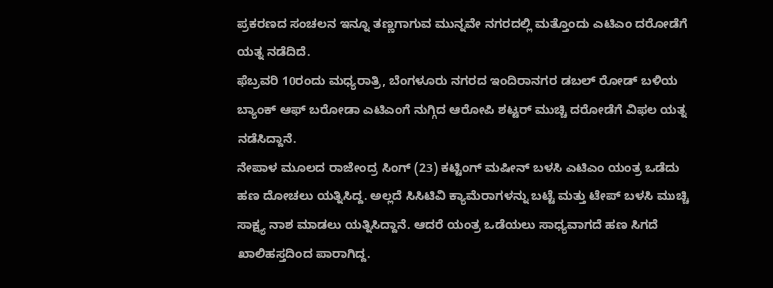ಪ್ರಕರಣದ ಸಂಚಲನ ಇನ್ನೂ ತಣ್ಣಗಾಗುವ ಮುನ್ನವೇ ನಗರದಲ್ಲಿ ಮತ್ತೊಂದು ಎಟಿಎಂ ದರೋಡೆಗೆ ಯತ್ನ ನಡೆದಿದೆ.
ಫೆಬ್ರವರಿ 10ರಂದು ಮಧ್ಯರಾತ್ರಿ, ಬೆಂಗಳೂರು ನಗರದ ಇಂದಿರಾನಗರ ಡಬಲ್ ರೋಡ್ ಬಳಿಯ ಬ್ಯಾಂಕ್ ಆಫ್ ಬರೋಡಾ ಎಟಿಎಂಗೆ ನುಗ್ಗಿದ ಆರೋಪಿ ಶಟ್ಟರ್ ಮುಚ್ಚಿ ದರೋಡೆಗೆ ವಿಫಲ ಯತ್ನ ನಡೆಸಿದ್ದಾನೆ.
ನೇಪಾಳ ಮೂಲದ ರಾಜೇಂದ್ರ ಸಿಂಗ್ (23) ಕಟ್ಟಿಂಗ್ ಮಷೀನ್ ಬಳಸಿ ಎಟಿಎಂ ಯಂತ್ರ ಒಡೆದು ಹಣ ದೋಚಲು ಯತ್ನಿಸಿದ್ದ. ಅಲ್ಲದೆ ಸಿಸಿಟಿವಿ ಕ್ಯಾಮೆರಾಗಳನ್ನು ಬಟ್ಟೆ ಮತ್ತು ಟೇಪ್ ಬಳಸಿ ಮುಚ್ಚಿ ಸಾಕ್ಷ್ಯ ನಾಶ ಮಾಡಲು ಯತ್ನಿಸಿದ್ದಾನೆ. ಆದರೆ ಯಂತ್ರ ಒಡೆಯಲು ಸಾಧ್ಯವಾಗದೆ ಹಣ ಸಿಗದೆ ಖಾಲಿಹಸ್ತದಿಂದ ಪಾರಾಗಿದ್ದ.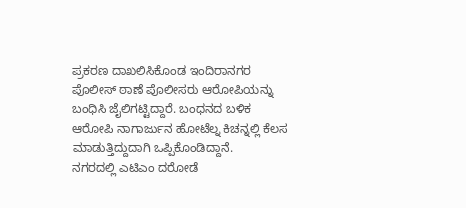ಪ್ರಕರಣ ದಾಖಲಿಸಿಕೊಂಡ ಇಂದಿರಾನಗರ ಪೊಲೀಸ್ ಠಾಣೆ ಪೊಲೀಸರು ಆರೋಪಿಯನ್ನು ಬಂಧಿಸಿ ಜೈಲಿಗಟ್ಟಿದ್ದಾರೆ. ಬಂಧನದ ಬಳಿಕ ಆರೋಪಿ ನಾಗಾರ್ಜುನ ಹೋಟೆಲ್ನ ಕಿಚನ್ನಲ್ಲಿ ಕೆಲಸ ಮಾಡುತ್ತಿದ್ದುದಾಗಿ ಒಪ್ಪಿಕೊಂಡಿದ್ದಾನೆ.
ನಗರದಲ್ಲಿ ಎಟಿಎಂ ದರೋಡೆ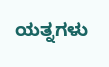ಯತ್ನಗಳು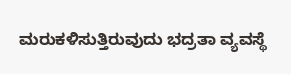ಮರುಕಳಿಸುತ್ತಿರುವುದು ಭದ್ರತಾ ವ್ಯವಸ್ಥೆ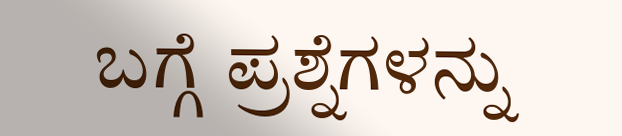ಬಗ್ಗೆ ಪ್ರಶ್ನೆಗಳನ್ನು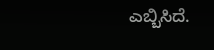ಎಬ್ಬಿಸಿದೆ.